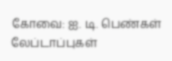கோவை: ஐ. டி. பெண்கள் லேப்டாப்புகள்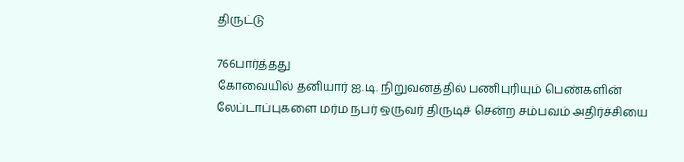திருட்டு

766பார்த்தது
கோவையில் தனியார் ஐ.டி. நிறுவனத்தில் பணிபுரியும் பெண்களின் லேப்டாப்புகளை மர்ம நபர் ஒருவர் திருடிச் சென்ற சம்பவம் அதிர்ச்சியை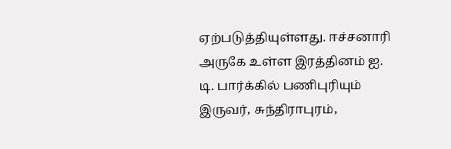ஏற்படுத்தியுள்ளது. ஈச்சனாரி அருகே உள்ள இரத்தினம் ஐ. டி. பார்க்கில் பணிபுரியும் இருவர், சுந்திராபுரம்,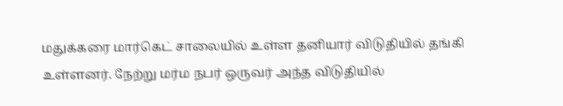மதுக்கரை மார்கெட் சாலையில் உள்ள தனியார் விடுதியில் தங்கி உள்ளனர். நேற்று மர்ம நபர் ஒருவர் அந்த விடுதியில்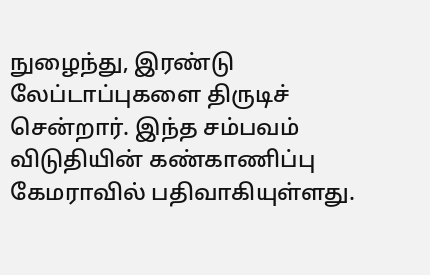நுழைந்து, இரண்டு லேப்டாப்புகளை திருடிச் சென்றார். இந்த சம்பவம் விடுதியின் கண்காணிப்பு கேமராவில் பதிவாகியுள்ளது.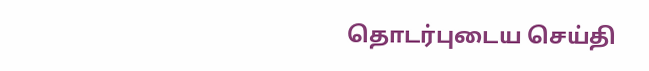தொடர்புடைய செய்தி